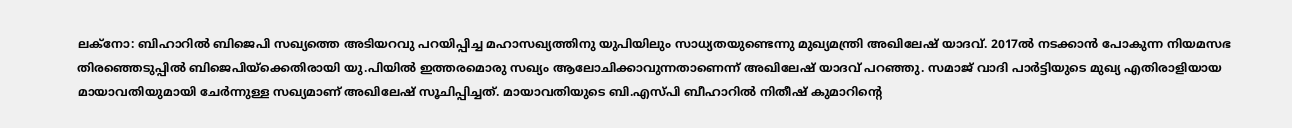ലക്‌നോ: ബിഹാറിൽ ബിജെപി സഖ്യത്തെ അടിയറവു പറയിപ്പിച്ച മഹാസഖ്യത്തിനു യുപിയിലും സാധ്യതയുണ്ടെന്നു മുഖ്യമന്ത്രി അഖിലേഷ് യാദവ്. 2017ൽ നടക്കാൻ പോകുന്ന നിയമസഭ തിരഞ്ഞെടുപ്പിൽ ബിജെപിയ്‌ക്കെതിരായി യു.പിയിൽ ഇത്തരമൊരു സഖ്യം ആലോചിക്കാവുന്നതാണെന്ന് അഖിലേഷ് യാദവ് പറഞ്ഞു. സമാജ് വാദി പാർട്ടിയുടെ മുഖ്യ എതിരാളിയായ മായാവതിയുമായി ചേർന്നുള്ള സഖ്യമാണ് അഖിലേഷ് സൂചിപ്പിച്ചത്. മായാവതിയുടെ ബി.എസ്‌പി ബീഹാറിൽ നിതീഷ് കുമാറിന്റെ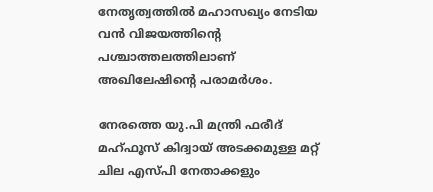നേതൃത്വത്തിൽ മഹാസഖ്യം നേടിയ വൻ വിജയത്തിന്റെ പശ്ചാത്തലത്തിലാണ് അഖിലേഷിന്റെ പരാമർശം.

നേരത്തെ യു.പി മന്ത്രി ഫരീദ് മഹ്ഫൂസ് കിദ്വായ് അടക്കമുള്ള മറ്റ് ചില എസ്‌പി നേതാക്കളും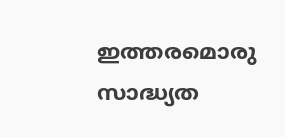ഇത്തരമൊരു സാദ്ധ്യത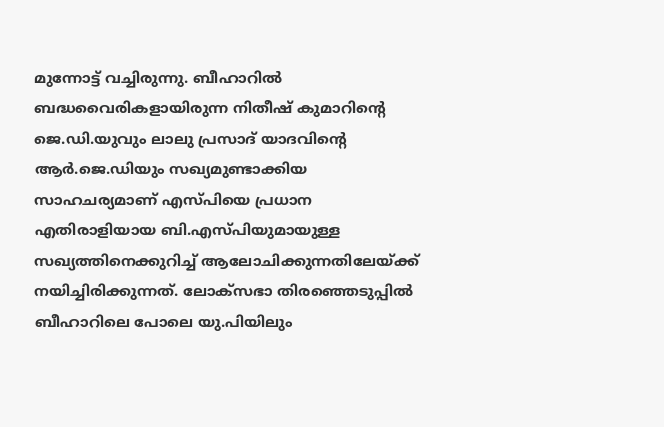മുന്നോട്ട് വച്ചിരുന്നു. ബീഹാറിൽ ബദ്ധവൈരികളായിരുന്ന നിതീഷ് കുമാറിന്റെ ജെ.ഡി.യുവും ലാലു പ്രസാദ് യാദവിന്റെ ആർ.ജെ.ഡിയും സഖ്യമുണ്ടാക്കിയ സാഹചര്യമാണ് എസ്‌പിയെ പ്രധാന എതിരാളിയായ ബി.എസ്‌പിയുമായുള്ള സഖ്യത്തിനെക്കുറിച്ച് ആലോചിക്കുന്നതിലേയ്ക്ക് നയിച്ചിരിക്കുന്നത്. ലോക്‌സഭാ തിരഞ്ഞെടുപ്പിൽ ബീഹാറിലെ പോലെ യു.പിയിലും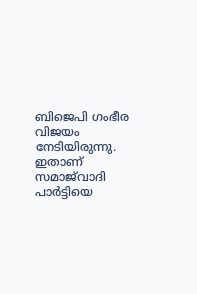ബിജെപി ഗംഭീര വിജയം നേടിയിരുന്നു. ഇതാണ് സമാജ്‌വാദി പാർട്ടിയെ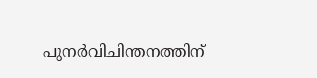പുനർവിചിന്തനത്തിന്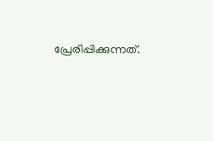പ്രേരിപ്പിക്കുന്നത്.